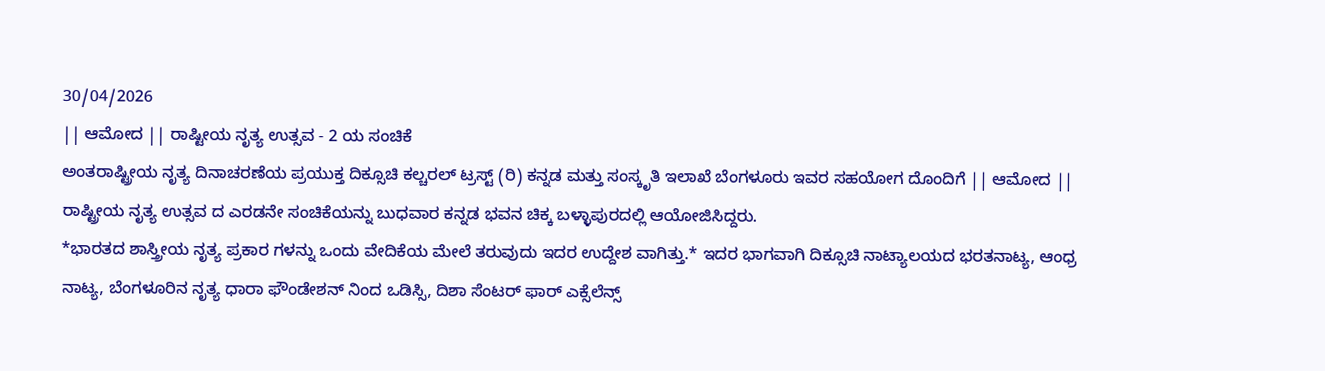30/04/2026
|| ಆಮೋದ || ರಾಷ್ಟೀಯ ನೃತ್ಯ ಉತ್ಸವ - 2 ಯ ಸಂಚಿಕೆ
ಅಂತರಾಷ್ಟ್ರೀಯ ನೃತ್ಯ ದಿನಾಚರಣೆಯ ಪ್ರಯುಕ್ತ ದಿಕ್ಸೂಚಿ ಕಲ್ಚರಲ್ ಟ್ರಸ್ಟ್ (ರಿ) ಕನ್ನಡ ಮತ್ತು ಸಂಸ್ಕೃತಿ ಇಲಾಖೆ ಬೆಂಗಳೂರು ಇವರ ಸಹಯೋಗ ದೊಂದಿಗೆ || ಆಮೋದ || ರಾಷ್ಟ್ರೀಯ ನೃತ್ಯ ಉತ್ಸವ ದ ಎರಡನೇ ಸಂಚಿಕೆಯನ್ನು ಬುಧವಾರ ಕನ್ನಡ ಭವನ ಚಿಕ್ಕ ಬಳ್ಳಾಪುರದಲ್ಲಿ ಆಯೋಜಿಸಿದ್ದರು.
*ಭಾರತದ ಶಾಸ್ತ್ರೀಯ ನೃತ್ಯ ಪ್ರಕಾರ ಗಳನ್ನು ಒಂದು ವೇದಿಕೆಯ ಮೇಲೆ ತರುವುದು ಇದರ ಉದ್ದೇಶ ವಾಗಿತ್ತು.* ಇದರ ಭಾಗವಾಗಿ ದಿಕ್ಸೂಚಿ ನಾಟ್ಯಾಲಯದ ಭರತನಾಟ್ಯ, ಆಂಧ್ರ ನಾಟ್ಯ, ಬೆಂಗಳೂರಿನ ನೃತ್ಯ ಧಾರಾ ಫೌಂಡೇಶನ್ ನಿಂದ ಒಡಿಸ್ಸಿ, ದಿಶಾ ಸೆಂಟರ್ ಫಾರ್ ಎಕ್ಸೆಲೆನ್ಸ್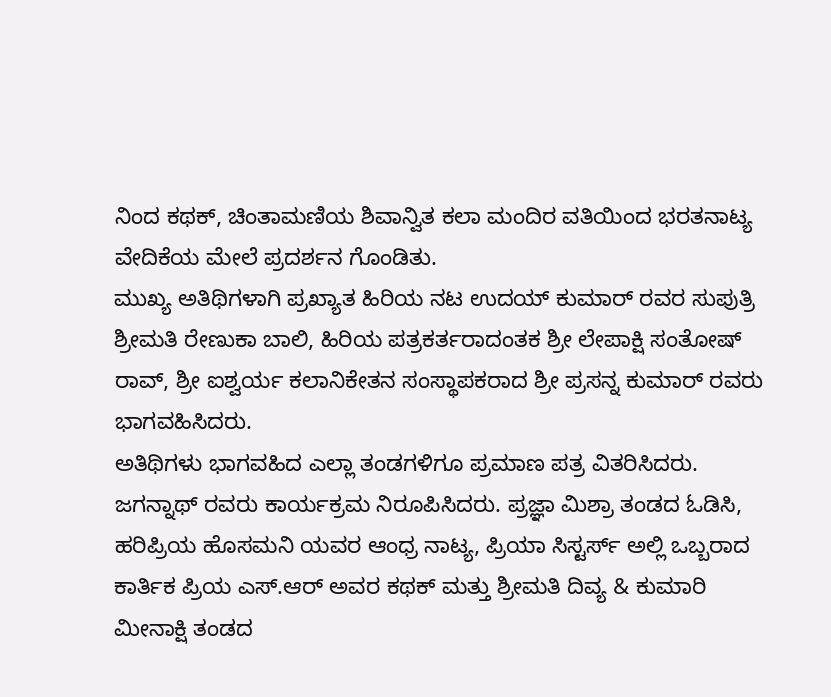ನಿಂದ ಕಥಕ್, ಚಿಂತಾಮಣಿಯ ಶಿವಾನ್ವಿತ ಕಲಾ ಮಂದಿರ ವತಿಯಿಂದ ಭರತನಾಟ್ಯ ವೇದಿಕೆಯ ಮೇಲೆ ಪ್ರದರ್ಶನ ಗೊಂಡಿತು.
ಮುಖ್ಯ ಅತಿಥಿಗಳಾಗಿ ಪ್ರಖ್ಯಾತ ಹಿರಿಯ ನಟ ಉದಯ್ ಕುಮಾರ್ ರವರ ಸುಪುತ್ರಿ ಶ್ರೀಮತಿ ರೇಣುಕಾ ಬಾಲಿ, ಹಿರಿಯ ಪತ್ರಕರ್ತರಾದಂತಕ ಶ್ರೀ ಲೇಪಾಕ್ಷಿ ಸಂತೋಷ್ ರಾವ್, ಶ್ರೀ ಐಶ್ವರ್ಯ ಕಲಾನಿಕೇತನ ಸಂಸ್ಥಾಪಕರಾದ ಶ್ರೀ ಪ್ರಸನ್ನ ಕುಮಾರ್ ರವರು ಭಾಗವಹಿಸಿದರು.
ಅತಿಥಿಗಳು ಭಾಗವಹಿದ ಎಲ್ಲಾ ತಂಡಗಳಿಗೂ ಪ್ರಮಾಣ ಪತ್ರ ವಿತರಿಸಿದರು. ಜಗನ್ನಾಥ್ ರವರು ಕಾರ್ಯಕ್ರಮ ನಿರೂಪಿಸಿದರು. ಪ್ರಜ್ಞಾ ಮಿಶ್ರಾ ತಂಡದ ಓಡಿಸಿ, ಹರಿಪ್ರಿಯ ಹೊಸಮನಿ ಯವರ ಆಂಧ್ರ ನಾಟ್ಯ, ಪ್ರಿಯಾ ಸಿಸ್ಟರ್ಸ್ ಅಲ್ಲಿ ಒಬ್ಬರಾದ ಕಾರ್ತಿಕ ಪ್ರಿಯ ಎಸ್.ಆರ್ ಅವರ ಕಥಕ್ ಮತ್ತು ಶ್ರೀಮತಿ ದಿವ್ಯ & ಕುಮಾರಿ ಮೀನಾಕ್ಷಿ ತಂಡದ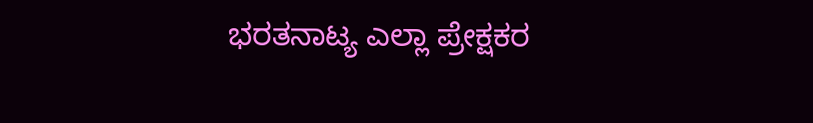ಭರತನಾಟ್ಯ ಎಲ್ಲಾ ಪ್ರೇಕ್ಷಕರ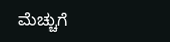ಮೆಚ್ಚುಗೆ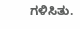ಗಳಿಸಿತು.